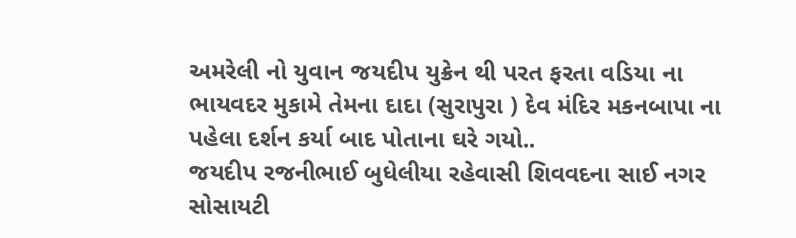અમરેલી નો યુવાન જયદીપ યુક્રેન થી પરત ફરતા વડિયા ના ભાયવદર મુકામે તેમના દાદા (સુરાપુરા ) દેવ મંદિર મકનબાપા ના પહેલા દર્શન કર્યા બાદ પોતાના ઘરે ગયો..
જયદીપ રજનીભાઈ બુધેલીયા રહેવાસી શિવવદના સાઈ નગર સોસાયટી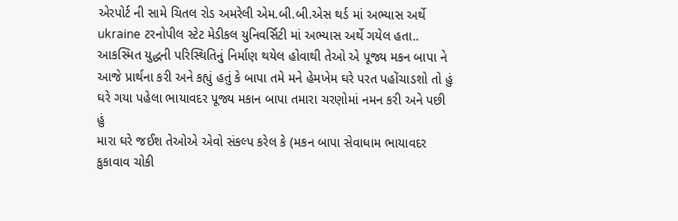એરપોર્ટ ની સામે ચિતલ રોડ અમરેલી એમ.બી.બી.એસ થર્ડ માં અભ્યાસ અર્થે ukraine ટરનોપીલ સ્ટેટ મેડીકલ યુનિવર્સિટી માં અભ્યાસ અર્થે ગયેલ હતા..
આકસ્મિત યુદ્ધની પરિસ્થિતિનું નિર્માણ થયેલ હોવાથી તેઓ એ પૂજ્ય મકન બાપા ને આજે પ્રાર્થના કરી અને કહ્યું હતું કે બાપા તમે મને હેમખેમ ઘરે પરત પહોંચાડશો તો હું ઘરે ગયા પહેલા ભાયાવદર પૂજ્ય મકાન બાપા તમારા ચરણોમાં નમન કરી અને પછી હું
મારા ઘરે જઈશ તેઓએ એવો સંકલ્પ કરેલ કે (મકન બાપા સેવાધામ ભાયાવદર કુકાવાવ ચોકી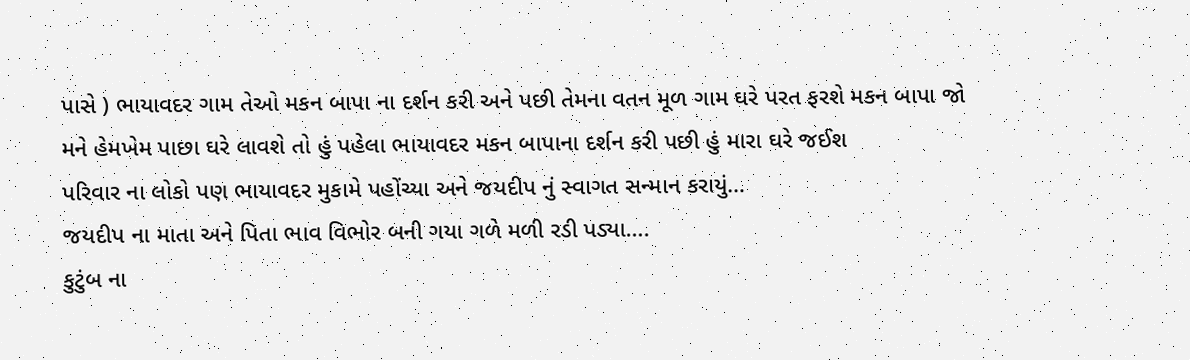પાસે ) ભાયાવદર ગામ તેઓ મકન બાપા ના દર્શન કરી અને પછી તેમના વતન મૂળ ગામ ઘરે પરત ફરશે મકન બાપા જો મને હેમખેમ પાછા ઘરે લાવશે તો હું પહેલા ભાયાવદર મકન બાપાના દર્શન કરી પછી હું મારા ઘરે જઈશ
પરિવાર ના લોકો પણ ભાયાવદર મુકામે પહોંચ્યા અને જયદીપ નું સ્વાગત સન્માન કરાયું…
જયદીપ ના માતા અને પિતા ભાવ વિભોર બની ગયા ગળે મળી રડી પડ્યા….
કુટુંબ ના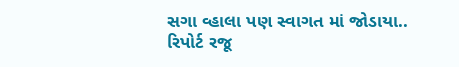સગા વ્હાલા પણ સ્વાગત માં જોડાયા..
રિપોર્ટ રજૂ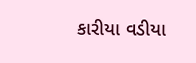કારીયા વડીયા